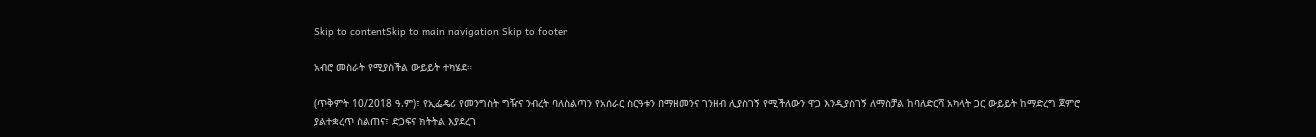Skip to contentSkip to main navigation Skip to footer

አብሮ መስራት የሚያስችል ውይይት ተካሄደ።

(ጥቅምት 10/2018 ዓ.ም)፣ የኢፌዴሪ የመንግስት ግዥና ንብረት ባለስልጣን የአሰራር ስርዓቱን በማዘመንና ገንዘብ ሊያስገኝ የሚችለውን ዋጋ እንዲያስገኝ ለማስቻል ከባለድርሻ አካላት ጋር ውይይት ከማድረግ ጀምሮ ያልተቋረጥ ስልጠና፣ ድጋፍና ክትትል እያደረገ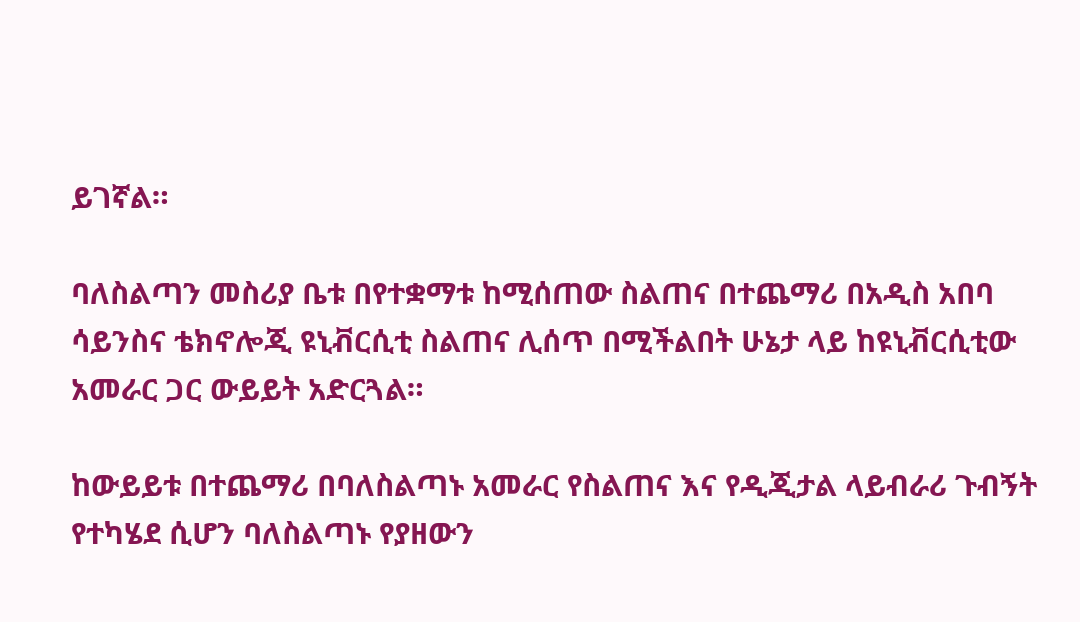ይገኛል።

ባለስልጣን መስሪያ ቤቱ በየተቋማቱ ከሚሰጠው ስልጠና በተጨማሪ በአዲስ አበባ ሳይንስና ቴክኖሎጂ ዩኒቭርሲቲ ስልጠና ሊሰጥ በሚችልበት ሁኔታ ላይ ከዩኒቭርሲቲው አመራር ጋር ውይይት አድርጓል።

ከውይይቱ በተጨማሪ በባለስልጣኑ አመራር የስልጠና እና የዲጂታል ላይብራሪ ጉብኝት የተካሄደ ሲሆን ባለስልጣኑ የያዘውን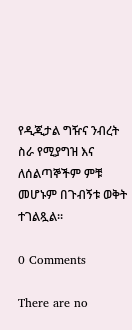የዲጂታል ግዥና ንብረት ስራ የሚያግዝ እና ለሰልጣኞችም ምቹ መሆኑም በጉብኝቱ ወቅት ተገልጿል።

0 Comments

There are no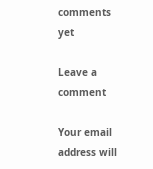comments yet

Leave a comment

Your email address will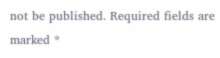not be published. Required fields are marked *